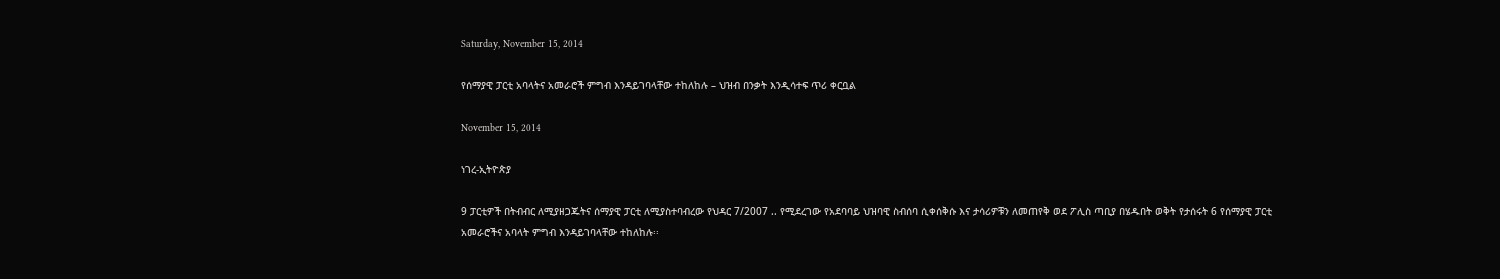Saturday, November 15, 2014

የሰማያዊ ፓርቲ አባላትና አመራሮች ምግብ እንዳይገባላቸው ተከለከሉ – ህዝብ በንቃት እንዲሳተፍ ጥሪ ቀርቧል

November 15, 2014

ነገረ-ኢትዮጵያ

9 ፓርቲዎች በትብብር ለሚያዘጋጁትና ሰማያዊ ፓርቲ ለሚያስተባብረው የህዳር 7/2007 .. የሚደረገው የአደባባይ ህዝባዊ ስብሰባ ሲቀሰቅሱ እና ታሳሪዎቹን ለመጠየቅ ወደ ፖሊስ ጣቢያ በሄዱበት ወቅት የታሰሩት 6 የሰማያዊ ፓርቲ አመራሮችና አባላት ምግብ እንዳይገባላቸው ተከለከሉ፡፡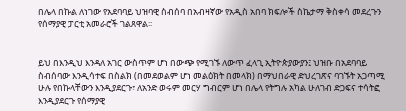በሌላ በኩል ለነገው የአደባባይ ህዝባዊ ስብሰባ በአብዛኛው የአዲስ አበባ ክፍሎች ስኬታማ ቅስቀሳ መደረጉን የሰማያዊ ፓርቲ አመራሮች ገልጸዋል፡፡


ይህ በእንዲህ እንዳለ አገር ውስጥም ሆነ በውጭ የሚገኙ ለውጥ ፈላጊ ኢትዮጵያውያን፤ ህዝቡ በአደባባይ ስብሰባው እንዲሳተፍ በስልክ (በመደወልም ሆነ መልዕክት በመላክ) በማህበራዊ ድህረገጽና ባገኙት አጋጣሚ ሁሉ የበኩላቸውን እንዲያደርጉ፣ ለአንድ ወሩም መርሃ ግብርም ሆነ በሌላ የትግሉ አካል ሁለገብ ድጋፍና ተሳትፎ እንዲያደርጉ የሰማያዊ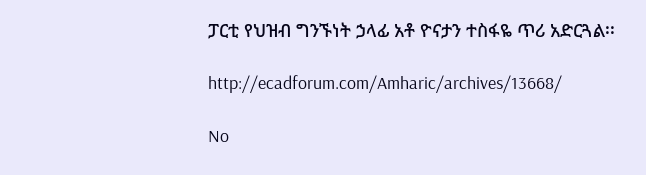ፓርቲ የህዝብ ግንኙነት ኃላፊ አቶ ዮናታን ተስፋዬ ጥሪ አድርጓል፡፡

http://ecadforum.com/Amharic/archives/13668/

No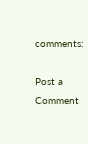comments:

Post a Comment